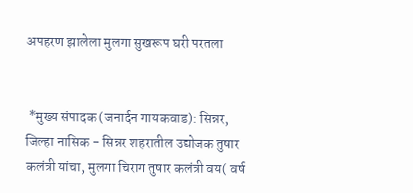अपहरण झालेला मुलगा सुखरूप घरी परतला


 *मुख्य संपादक (जनार्दन गायकवाड): सिन्नर, जिल्हा नासिक - सिन्नर शहरातील उद्योजक तुषार कलंत्री यांचा, मुलगा चिराग तुषार कलंत्री वय( वर्ष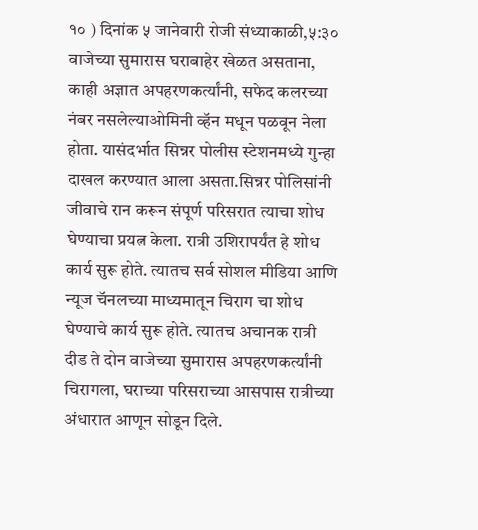१० ) दिनांक ५ जानेवारी रोजी संध्याकाळी,५:३० वाजेच्या सुमारास घराबाहेर खेळत असताना, काही अज्ञात अपहरणकर्त्यांनी, सफेद कलरच्या नंबर नसलेल्याओमिनी व्हॅन मधून पळवून नेला होता. यासंदर्भात सिन्नर पोलीस स्टेशनमध्ये गुन्हा दाखल करण्यात आला असता.सिन्नर पोलिसांनी जीवाचे रान करून संपूर्ण परिसरात त्याचा शोध घेण्याचा प्रयत्न केला. रात्री उशिरापर्यंत हे शोध कार्य सुरू होते. त्यातच सर्व सोशल मीडिया आणि न्यूज चॅनलच्या माध्यमातून चिराग चा शोध घेण्याचे कार्य सुरू होते. त्यातच अचानक रात्री दीड ते दोन वाजेच्या सुमारास अपहरणकर्त्यांनी चिरागला, घराच्या परिसराच्या आसपास रात्रीच्या अंधारात आणून सोडून दिले.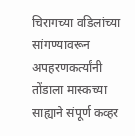चिरागच्या वडिलांच्या सांगण्यावरून अपहरणकर्त्यांनी तोंडाला मास्कच्या साह्याने संपूर्ण कव्हर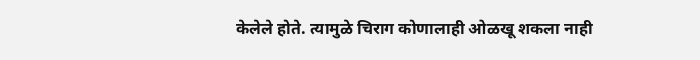केलेले होते. त्यामुळे चिराग कोणालाही ओळखू शकला नाही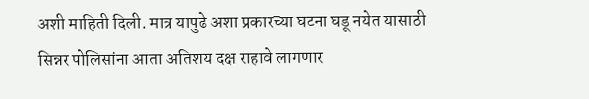अशी माहिती दिली. मात्र यापुढे अशा प्रकारच्या घटना घडू नयेत यासाठी सिन्नर पोलिसांना आता अतिशय दक्ष राहावे लागणार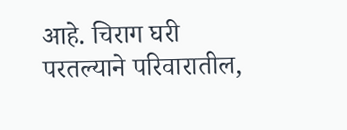आहे. चिराग घरी परतल्याने परिवारातील,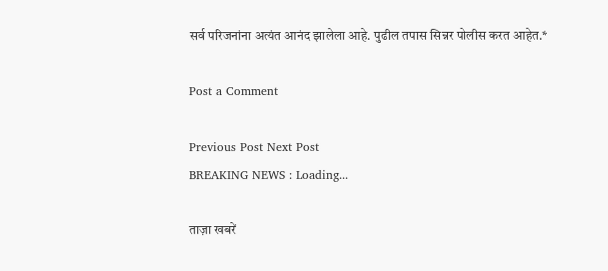सर्व परिजनांना अत्यंत आनंद झालेला आहे. पुढील तपास सिन्नर पोलीस करत आहेत.*

Post a Comment

Previous Post Next Post
BREAKING NEWS : Loading...

ताज़ा खबरें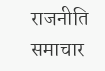राजनीति समाचार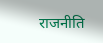राजनीति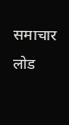समाचार लोड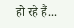हो रहे हैं...